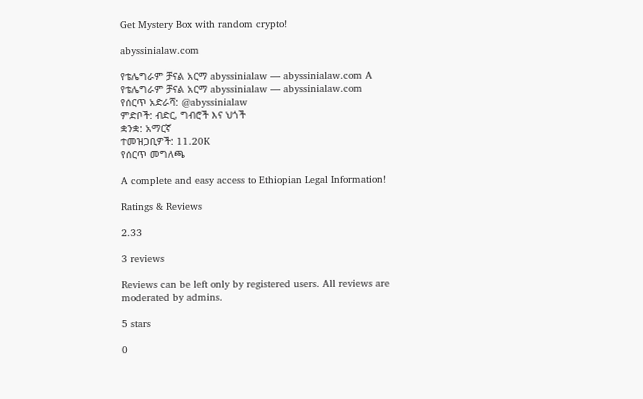Get Mystery Box with random crypto!

abyssinialaw.com

የቴሌግራም ቻናል አርማ abyssinialaw — abyssinialaw.com A
የቴሌግራም ቻናል አርማ abyssinialaw — abyssinialaw.com
የሰርጥ አድራሻ: @abyssinialaw
ምድቦች: ብድር, ግብሮች እና ህጎች
ቋንቋ: አማርኛ
ተመዝጋቢዎች: 11.20K
የሰርጥ መግለጫ

A complete and easy access to Ethiopian Legal Information!

Ratings & Reviews

2.33

3 reviews

Reviews can be left only by registered users. All reviews are moderated by admins.

5 stars

0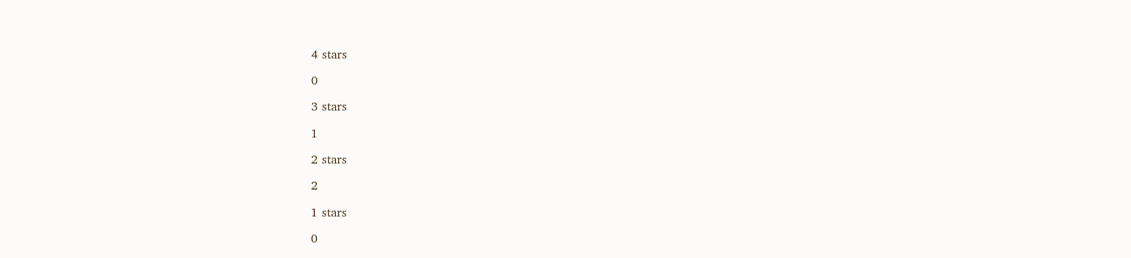4 stars

0

3 stars

1

2 stars

2

1 stars

0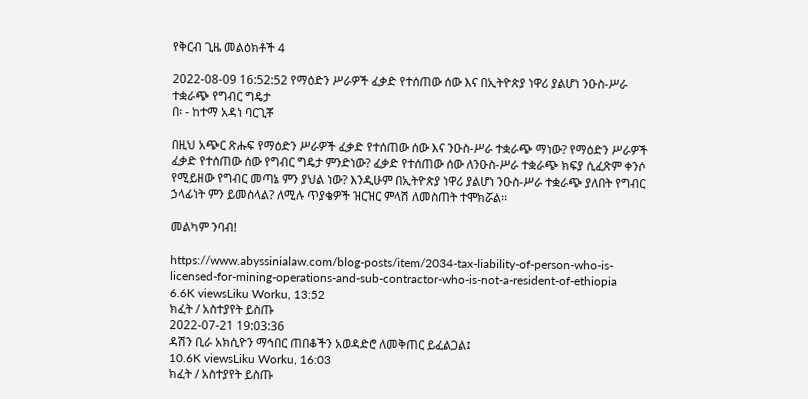የቅርብ ጊዜ መልዕክቶች 4

2022-08-09 16:52:52 የማዕድን ሥራዎች ፈቃድ የተሰጠው ሰው እና በኢትዮጵያ ነዋሪ ያልሆነ ንዑስ-ሥራ ተቋራጭ የግብር ግዴታ
በ፡ - ከተማ አዳነ ባርጊቾ

በዚህ አጭር ጽሑፍ የማዕድን ሥራዎች ፈቃድ የተሰጠው ሰው እና ንዑስ-ሥራ ተቋራጭ ማነው? የማዕድን ሥራዎች ፈቃድ የተሰጠው ሰው የግብር ግዴታ ምንድነው? ፈቃድ የተሰጠው ሰው ለንዑስ-ሥራ ተቋራጭ ክፍያ ሲፈጽም ቀንሶ የሚይዘው የግብር መጣኔ ምን ያህል ነው? እንዲሁም በኢትዮጵያ ነዋሪ ያልሆነ ንዑስ-ሥራ ተቋራጭ ያለበት የግብር ኃላፊነት ምን ይመስላል? ለሚሉ ጥያቄዎች ዝርዝር ምላሽ ለመስጠት ተሞክሯል፡፡

መልካም ንባብ!

https://www.abyssinialaw.com/blog-posts/item/2034-tax-liability-of-person-who-is-licensed-for-mining-operations-and-sub-contractor-who-is-not-a-resident-of-ethiopia
6.6K viewsLiku Worku, 13:52
ክፈት / አስተያየት ይስጡ
2022-07-21 19:03:36
ዳሽን ቢራ አክሲዮን ማኅበር ጠበቆችን አወዳድሮ ለመቅጠር ይፈልጋል፤
10.6K viewsLiku Worku, 16:03
ክፈት / አስተያየት ይስጡ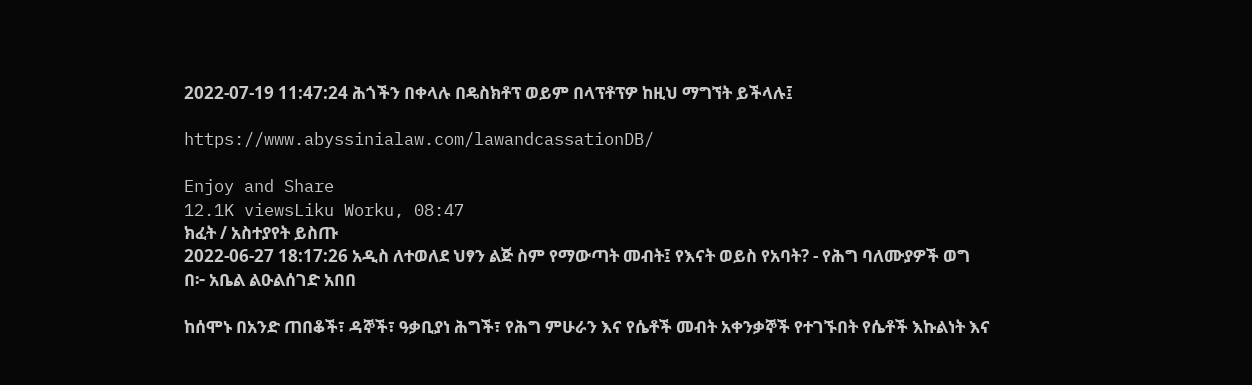2022-07-19 11:47:24 ሕጎችን በቀላሉ በዴስክቶፕ ወይም በላፕቶፕዎ ከዚህ ማግኘት ይችላሉ፤

https://www.abyssinialaw.com/lawandcassationDB/

Enjoy and Share
12.1K viewsLiku Worku, 08:47
ክፈት / አስተያየት ይስጡ
2022-06-27 18:17:26 አዲስ ለተወለደ ህፃን ልጅ ስም የማውጣት መብት፤ የእናት ወይስ የአባት? - የሕግ ባለሙያዎች ወግ
በ፦ አቤል ልዑልሰገድ አበበ

ከሰሞኑ በአንድ ጠበቆች፣ ዳኞች፣ ዓቃቢያነ ሕግች፣ የሕግ ምሁራን እና የሴቶች መብት አቀንቃኞች የተገኙበት የሴቶች እኩልነት እና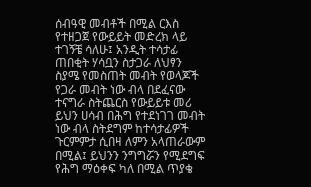ሰብዓዊ መብቶች በሚል ርእስ የተዘጋጀ የውይይት መድረክ ላይ ተገኝቼ ሳለሁ፤ አንዲት ተሳታፊ ጠበቂት ሃሳቧን ስታጋራ ለህፃን ስያሜ የመስጠት መብት የወላጆች የጋራ መብት ነው ብላ በደፈናው ተናግራ ስትጨርስ የውይይቱ መሪ ይህን ሀሳብ በሕግ የተደነገገ መብት ነው ብላ ስትደግም ከተሳታፊዎች ጉርምምታ ሲበዛ ለምን አላጠራውም በሚል፤ ይህንን ንግግሯን የሚደግፍ የሕግ ማዕቀፍ ካለ በሚል ጥያቄ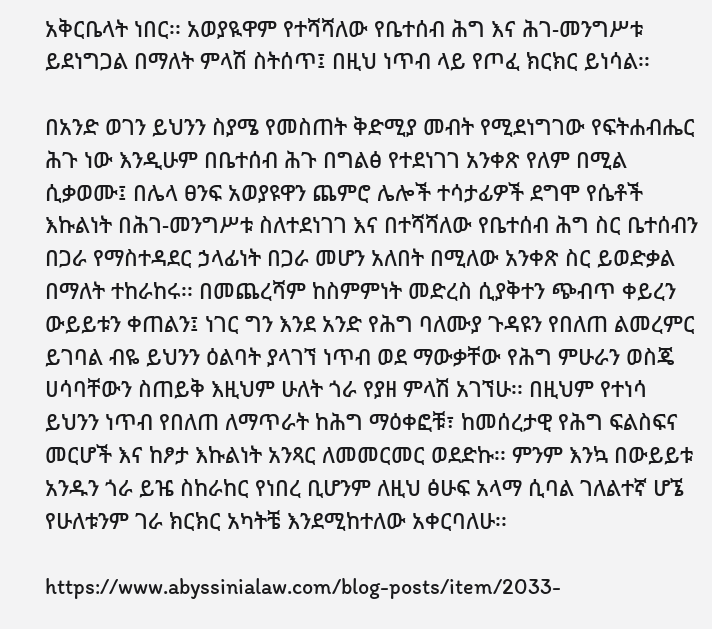አቅርቤላት ነበር፡፡ አወያዪዋም የተሻሻለው የቤተሰብ ሕግ እና ሕገ-መንግሥቱ ይደነግጋል በማለት ምላሽ ስትሰጥ፤ በዚህ ነጥብ ላይ የጦፈ ክርክር ይነሳል፡፡

በአንድ ወገን ይህንን ስያሜ የመስጠት ቅድሚያ መብት የሚደነግገው የፍትሐብሔር ሕጉ ነው እንዲሁም በቤተሰብ ሕጉ በግልፅ የተደነገገ አንቀጽ የለም በሚል ሲቃወሙ፤ በሌላ ፀንፍ አወያዩዋን ጨምሮ ሌሎች ተሳታፊዎች ደግሞ የሴቶች እኩልነት በሕገ-መንግሥቱ ስለተደነገገ እና በተሻሻለው የቤተሰብ ሕግ ስር ቤተሰብን በጋራ የማስተዳደር ኃላፊነት በጋራ መሆን አለበት በሚለው አንቀጽ ስር ይወድቃል በማለት ተከራከሩ፡፡ በመጨረሻም ከስምምነት መድረስ ሲያቅተን ጭብጥ ቀይረን ውይይቱን ቀጠልን፤ ነገር ግን እንደ አንድ የሕግ ባለሙያ ጉዳዩን የበለጠ ልመረምር ይገባል ብዬ ይህንን ዕልባት ያላገኘ ነጥብ ወደ ማውቃቸው የሕግ ምሁራን ወስጄ ሀሳባቸውን ስጠይቅ እዚህም ሁለት ጎራ የያዘ ምላሽ አገኘሁ፡፡ በዚህም የተነሳ ይህንን ነጥብ የበለጠ ለማጥራት ከሕግ ማዕቀፎቹ፣ ከመሰረታዊ የሕግ ፍልስፍና መርሆች እና ከፆታ እኩልነት አንጻር ለመመርመር ወደድኩ፡፡ ምንም እንኳ በውይይቱ አንዱን ጎራ ይዤ ስከራከር የነበረ ቢሆንም ለዚህ ፅሁፍ አላማ ሲባል ገለልተኛ ሆኜ የሁለቱንም ገራ ክርክር አካትቼ እንደሚከተለው አቀርባለሁ፡፡

https://www.abyssinialaw.com/blog-posts/item/2033-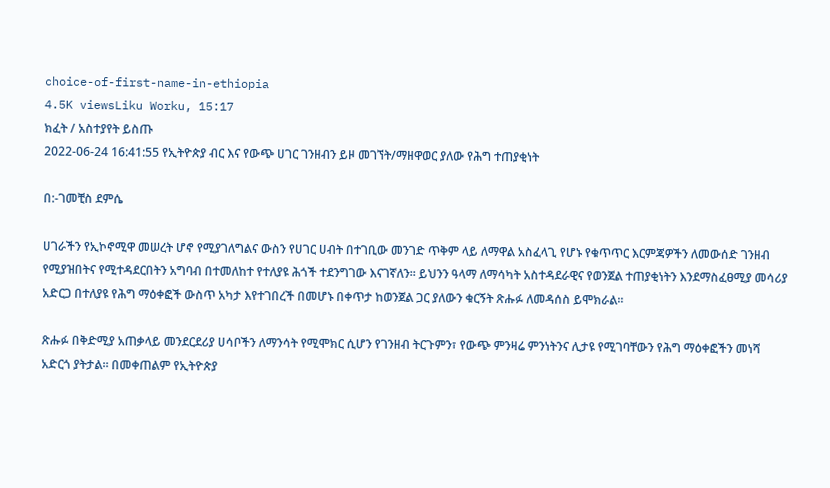choice-of-first-name-in-ethiopia
4.5K viewsLiku Worku, 15:17
ክፈት / አስተያየት ይስጡ
2022-06-24 16:41:55 የኢትዮጵያ ብር እና የውጭ ሀገር ገንዘብን ይዞ መገኘት/ማዘዋወር ያለው የሕግ ተጠያቂነት

በ:-ገመቺስ ደምሴ

ሀገራችን የኢኮኖሚዋ መሠረት ሆኖ የሚያገለግልና ውስን የሀገር ሀብት በተገቢው መንገድ ጥቅም ላይ ለማዋል አስፈላጊ የሆኑ የቁጥጥር እርምጃዎችን ለመውሰድ ገንዘብ የሚያዝበትና የሚተዳደርበትን አግባብ በተመለከተ የተለያዩ ሕጎች ተደንግገው እናገኛለን፡፡ ይህንን ዓላማ ለማሳካት አስተዳደራዊና የወንጀል ተጠያቂነትን እንደማስፈፀሚያ መሳሪያ አድርጋ በተለያዩ የሕግ ማዕቀፎች ውስጥ አካታ እየተገበረች በመሆኑ በቀጥታ ከወንጀል ጋር ያለውን ቁርኝት ጽሑፉ ለመዳሰስ ይሞክራል፡፡

ጽሑፉ በቅድሚያ አጠቃላይ መንደርደሪያ ሀሳቦችን ለማንሳት የሚሞክር ሲሆን የገንዘብ ትርጉምን፣ የውጭ ምንዛሬ ምንነትንና ሊታዩ የሚገባቸውን የሕግ ማዕቀፎችን መነሻ አድርጎ ያትታል፡፡ በመቀጠልም የኢትዮጵያ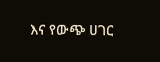እና የውጭ ሀገር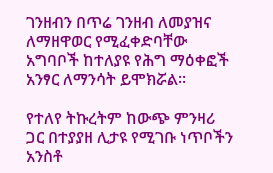ገንዘብን በጥሬ ገንዘብ ለመያዝና ለማዘዋወር የሚፈቀድባቸው አግባቦች ከተለያዩ የሕግ ማዕቀፎች አንፃር ለማንሳት ይሞክሯል፡፡

የተለየ ትኩረትም ከውጭ ምንዛሪ ጋር በተያያዘ ሊታዩ የሚገቡ ነጥቦችን አንስቶ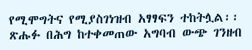የሚሞግትና የሚያስገነዝብ አፃፃፍን ተከትሏል፡፡ ጽሑፉ በሕግ ከተቀመጠው አግባብ ውጭ ገንዘብ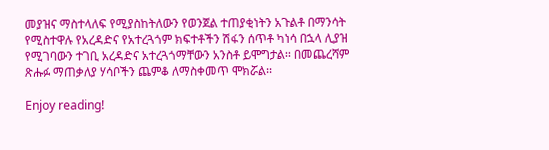መያዝና ማስተላለፍ የሚያስከትለውን የወንጀል ተጠያቂነትን አጉልቶ በማንሳት የሚስተዋሉ የአረዳድና የአተረጓጎም ክፍተቶችን ሽፋን ሰጥቶ ካነሳ በኋላ ሊያዝ የሚገባውን ተገቢ አረዳድና አተረጓጎማቸውን አንስቶ ይሞግታል፡፡ በመጨረሻም ጽሑፉ ማጠቃለያ ሃሳቦችን ጨምቆ ለማስቀመጥ ሞክሯል፡፡

Enjoy reading!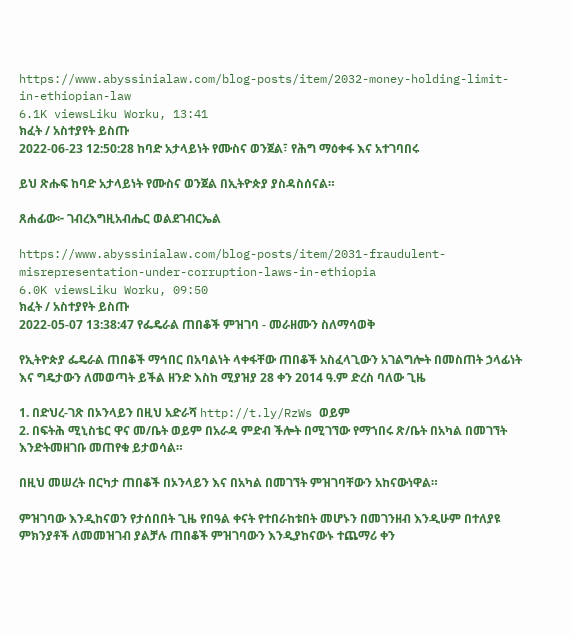https://www.abyssinialaw.com/blog-posts/item/2032-money-holding-limit-in-ethiopian-law
6.1K viewsLiku Worku, 13:41
ክፈት / አስተያየት ይስጡ
2022-06-23 12:50:28 ከባድ አታላይነት የሙስና ወንጀል፣ የሕግ ማዕቀፋ እና አተገባበሩ

ይህ ጽሑፍ ከባድ አታላይነት የሙስና ወንጀል በኢትዮጵያ ያስዳስሰናል።

ጸሐፊው፦ ገብረእግዚአብሔር ወልደገብርኤል

https://www.abyssinialaw.com/blog-posts/item/2031-fraudulent-misrepresentation-under-corruption-laws-in-ethiopia
6.0K viewsLiku Worku, 09:50
ክፈት / አስተያየት ይስጡ
2022-05-07 13:38:47 የፌዴራል ጠበቆች ምዝገባ - መራዘሙን ስለማሳወቅ

የኢትዮጵያ ፌዴራል ጠበቆች ማኅበር በአባልነት ላቀፋቸው ጠበቆች አስፈላጊውን አገልግሎት በመስጠት ኃላፊነት እና ግዴታውን ለመወጣት ይችል ዘንድ እስከ ሚያዝያ 28 ቀን 2014 ዓ.ም ድረስ ባለው ጊዜ

1. በድህረ-ገጽ በኦንላይን በዚህ አድራሻ http://t.ly/RzWs ወይም
2. በፍትሕ ሚኒስቴር ዋና መ/ቤት ወይም በአራዳ ምድብ ችሎት በሚገኘው የማኀበሩ ጽ/ቤት በአካል በመገኘት
እንድትመዘገቡ መጠየቁ ይታወሳል።

በዚህ መሠረት በርካታ ጠበቆች በኦንላይን እና በአካል በመገኘት ምዝገባቸውን አከናውነዋል።

ምዝገባው እንዲከናወን የታሰበበት ጊዜ የበዓል ቀናት የተበራከቱበት መሆኑን በመገንዘብ እንዲሁም በተለያዩ ምክንያቶች ለመመዝገብ ያልቻሉ ጠበቆች ምዝገባውን እንዲያከናውኑ ተጨማሪ ቀን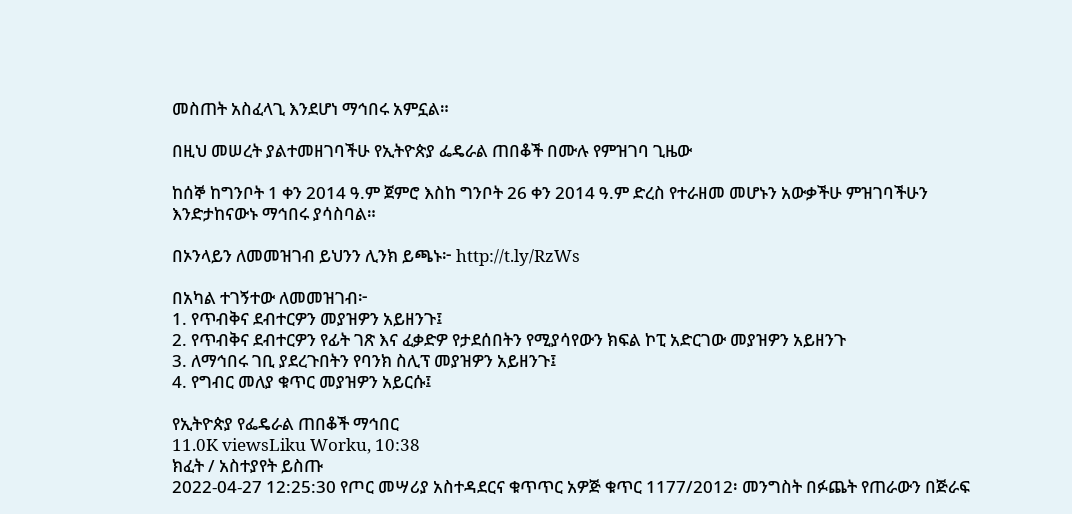መስጠት አስፈላጊ እንደሆነ ማኅበሩ አምኗል።

በዚህ መሠረት ያልተመዘገባችሁ የኢትዮጵያ ፌዴራል ጠበቆች በሙሉ የምዝገባ ጊዜው

ከሰኞ ከግንቦት 1 ቀን 2014 ዓ.ም ጀምሮ እስከ ግንቦት 26 ቀን 2014 ዓ.ም ድረስ የተራዘመ መሆኑን አውቃችሁ ምዝገባችሁን እንድታከናውኑ ማኅበሩ ያሳስባል።

በኦንላይን ለመመዝገብ ይህንን ሊንክ ይጫኑ፦ http://t.ly/RzWs

በአካል ተገኝተው ለመመዝገብ፦
1. የጥብቅና ደብተርዎን መያዝዎን አይዘንጉ፤
2. የጥብቅና ደብተርዎን የፊት ገጽ እና ፈቃድዎ የታደሰበትን የሚያሳየውን ክፍል ኮፒ አድርገው መያዝዎን አይዘንጉ
3. ለማኅበሩ ገቢ ያደረጉበትን የባንክ ስሊፕ መያዝዎን አይዘንጉ፤
4. የግብር መለያ ቁጥር መያዝዎን አይርሱ፤

የኢትዮጵያ የፌዴራል ጠበቆች ማኅበር
11.0K viewsLiku Worku, 10:38
ክፈት / አስተያየት ይስጡ
2022-04-27 12:25:30 የጦር መሣሪያ አስተዳደርና ቁጥጥር አዎጅ ቁጥር 1177/2012፡ መንግስት በፉጨት የጠራውን በጅራፍ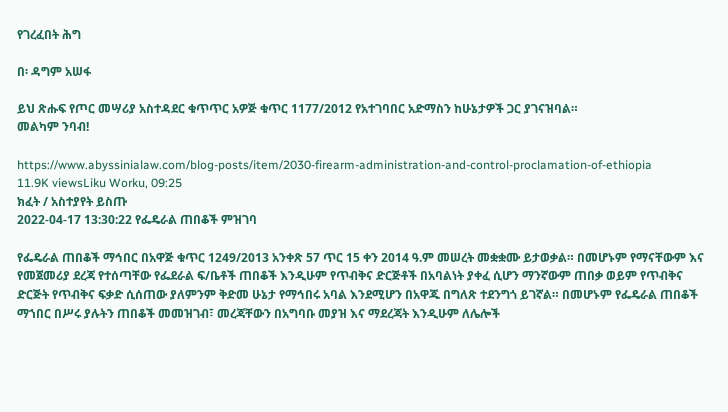የገረፈበት ሕግ

በ፡ ዳግም አሠፋ

ይህ ጽሑፍ የጦር መሣሪያ አስተዳደር ቁጥጥር አዎጅ ቁጥር 1177/2012 የአተገባበር አድማስን ከሁኔታዎች ጋር ያገናዝባል።
መልካም ንባብ!

https://www.abyssinialaw.com/blog-posts/item/2030-firearm-administration-and-control-proclamation-of-ethiopia
11.9K viewsLiku Worku, 09:25
ክፈት / አስተያየት ይስጡ
2022-04-17 13:30:22 የፌዴራል ጠበቆች ምዝገባ

የፌዴራል ጠበቆች ማኅበር በአዋጅ ቁጥር 1249/2013 አንቀጽ 57 ጥር 15 ቀን 2014 ዓ.ም መሠረት መቋቋሙ ይታወቃል። በመሆኑም የማናቸውም እና የመጀመሪያ ደረጃ የተሰጣቸው የፌደራል ፍ/ቤቶች ጠበቆች እንዲሁም የጥብቅና ድርጅቶች በአባልነት ያቀፈ ሲሆን ማንኛውም ጠበቃ ወይም የጥብቅና ድርጅት የጥብቅና ፍቃድ ሲሰጠው ያለምንም ቅድመ ሁኔታ የማኅበሩ አባል እንደሚሆን በአዋጁ በግለጽ ተደንግጎ ይገኛል። በመሆኑም የፌዴራል ጠበቆች ማኀበር በሥሩ ያሉትን ጠበቆች መመዝገብ፣ መረጃቸውን በአግባቡ መያዝ እና ማደረጃት እንዲሁም ለሌሎች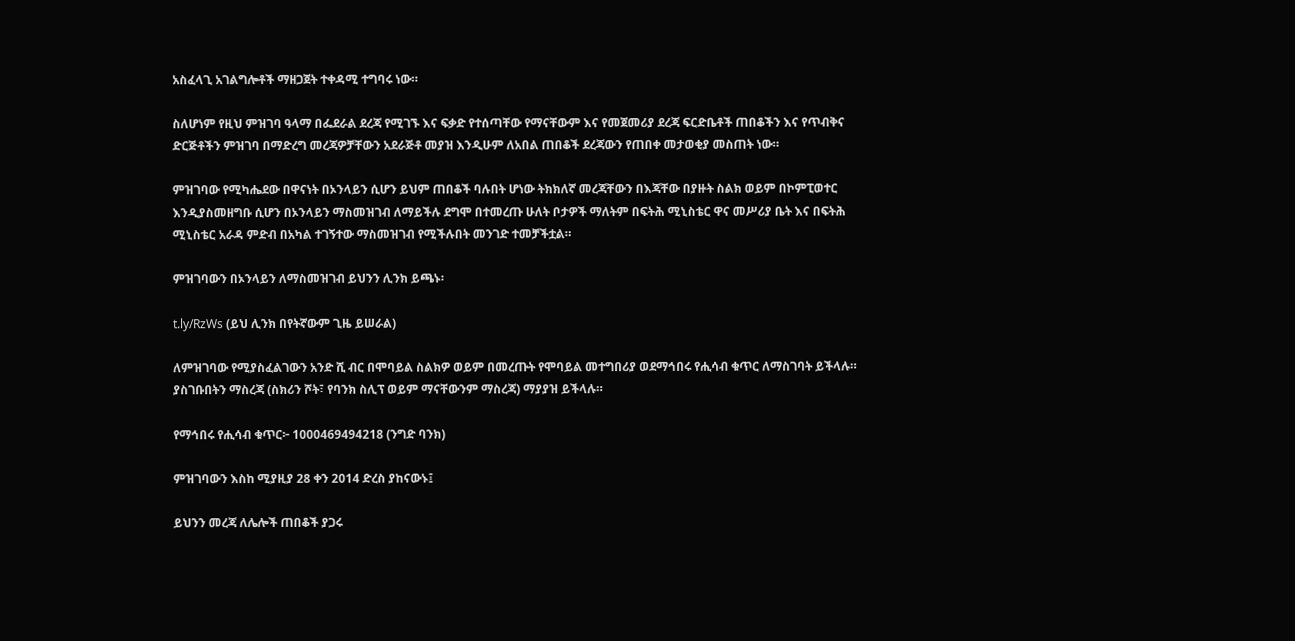አስፈላጊ አገልግሎቶች ማዘጋጀት ተቀዳሚ ተግባሩ ነው።

ስለሆነም የዚህ ምዝገባ ዓላማ በፌደራል ደረጃ የሚገኙ እና ፍቃድ የተሰጣቸው የማናቸውም እና የመጀመሪያ ደረጃ ፍርድቤቶች ጠበቆችን እና የጥብቅና ድርጅቶችን ምዝገባ በማድረግ መረጃዎቻቸውን አደራጅቶ መያዝ እንዲሁም ለአበል ጠበቆች ደረጃውን የጠበቀ መታወቂያ መስጠት ነው።

ምዝገባው የሚካሔደው በዋናነት በኦንላይን ሲሆን ይህም ጠበቆች ባሉበት ሆነው ትክክለኛ መረጃቸውን በእጃቸው በያዙት ስልክ ወይም በኮምፒወተር እንዲያስመዘግቡ ሲሆን በኦንላይን ማስመዝገብ ለማይችሉ ደግሞ በተመረጡ ሁለት ቦታዎች ማለትም በፍትሕ ሚኒስቴር ዋና መሥሪያ ቤት እና በፍትሕ ሚኒስቴር አራዳ ምድብ በአካል ተገኝተው ማስመዝገብ የሚችሉበት መንገድ ተመቻችቷል።

ምዝገባውን በኦንላይን ለማስመዝገብ ይህንን ሊንክ ይጫኑ፡

t.ly/RzWs (ይህ ሊንክ በየትኛውም ጊዜ ይሠራል)

ለምዝገባው የሚያስፈልገውን አንድ ሺ ብር በሞባይል ስልክዎ ወይም በመረጡት የሞባይል መተግበሪያ ወደማኅበሩ የሒሳብ ቁጥር ለማስገባት ይችላሉ። ያስገቡበትን ማስረጃ (ስክሪን ሾት፣ የባንክ ስሊፕ ወይም ማናቸውንም ማስረጃ) ማያያዝ ይችላሉ።

የማኅበሩ የሒሳብ ቁጥር፦ 1000469494218 (ንግድ ባንክ)

ምዝገባውን እስከ ሚያዚያ 28 ቀን 2014 ድረስ ያከናውኑ፤

ይህንን መረጃ ለሌሎች ጠበቆች ያጋሩ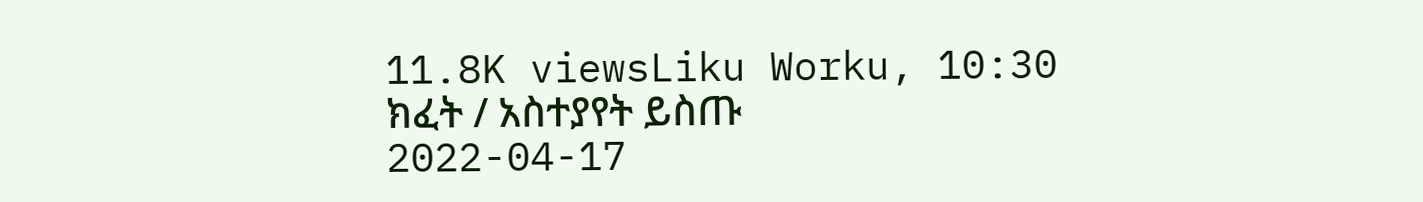11.8K viewsLiku Worku, 10:30
ክፈት / አስተያየት ይስጡ
2022-04-17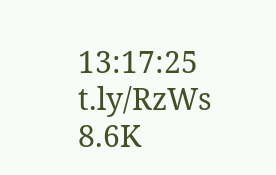13:17:25 t.ly/RzWs
8.6K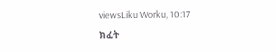viewsLiku Worku, 10:17
ክፈት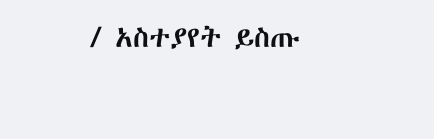/ አስተያየት ይስጡ